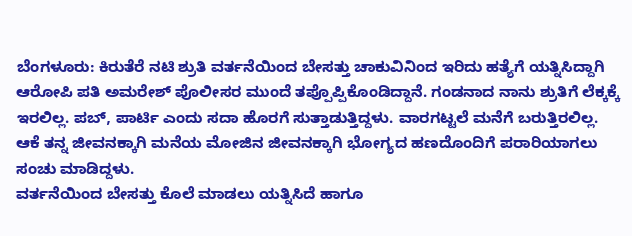ಬೆಂಗಳೂರು: ಕಿರುತೆರೆ ನಟಿ ಶ್ರುತಿ ವರ್ತನೆಯಿಂದ ಬೇಸತ್ತು ಚಾಕುವಿನಿಂದ ಇರಿದು ಹತ್ಯೆಗೆ ಯತ್ನಿಸಿದ್ದಾಗಿ ಆರೋಪಿ ಪತಿ ಅಮರೇಶ್ ಪೊಲೀಸರ ಮುಂದೆ ತಪ್ಪೊಪ್ಪಿಕೊಂಡಿದ್ದಾನೆ. ಗಂಡನಾದ ನಾನು ಶ್ರುತಿಗೆ ಲೆಕ್ಕಕ್ಕೆ ಇರಲಿಲ್ಲ. ಪಬ್, ಪಾರ್ಟಿ ಎಂದು ಸದಾ ಹೊರಗೆ ಸುತ್ತಾಡುತ್ತಿದ್ದಳು. ವಾರಗಟ್ಟಲೆ ಮನೆಗೆ ಬರುತ್ತಿರಲಿಲ್ಲ. ಆಕೆ ತನ್ನ ಜೀವನಕ್ಕಾಗಿ ಮನೆಯ ಮೋಜಿನ ಜೀವನಕ್ಕಾಗಿ ಭೋಗ್ಯದ ಹಣದೊಂದಿಗೆ ಪರಾರಿಯಾಗಲು ಸಂಚು ಮಾಡಿದ್ದಳು.
ವರ್ತನೆಯಿಂದ ಬೇಸತ್ತು ಕೊಲೆ ಮಾಡಲು ಯತ್ನಿಸಿದೆ ಹಾಗೂ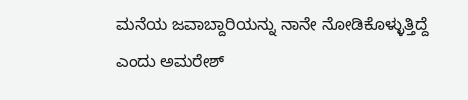ಮನೆಯ ಜವಾಬ್ದಾರಿಯನ್ನು ನಾನೇ ನೋಡಿಕೊಳ್ಳುತ್ತಿದ್ದೆ ಎಂದು ಅಮರೇಶ್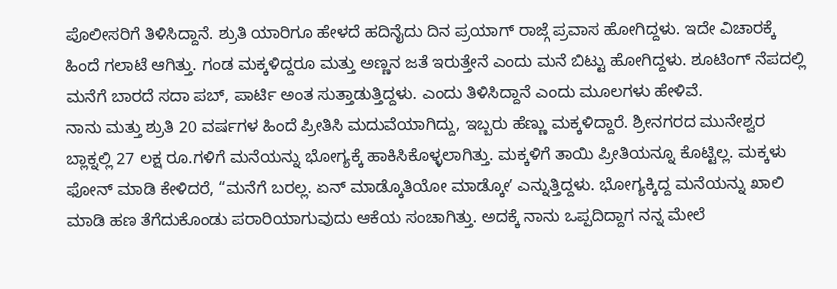ಪೊಲೀಸರಿಗೆ ತಿಳಿಸಿದ್ದಾನೆ. ಶ್ರುತಿ ಯಾರಿಗೂ ಹೇಳದೆ ಹದಿನೈದು ದಿನ ಪ್ರಯಾಗ್ ರಾಜ್ಗೆ ಪ್ರವಾಸ ಹೋಗಿದ್ದಳು. ಇದೇ ವಿಚಾರಕ್ಕೆ ಹಿಂದೆ ಗಲಾಟೆ ಆಗಿತ್ತು. ಗಂಡ ಮಕ್ಕಳಿದ್ದರೂ ಮತ್ತು ಅಣ್ಣನ ಜತೆ ಇರುತ್ತೇನೆ ಎಂದು ಮನೆ ಬಿಟ್ಟು ಹೋಗಿದ್ದಳು. ಶೂಟಿಂಗ್ ನೆಪದಲ್ಲಿ ಮನೆಗೆ ಬಾರದೆ ಸದಾ ಪಬ್, ಪಾರ್ಟಿ ಅಂತ ಸುತ್ತಾಡುತ್ತಿದ್ದಳು. ಎಂದು ತಿಳಿಸಿದ್ದಾನೆ ಎಂದು ಮೂಲಗಳು ಹೇಳಿವೆ.
ನಾನು ಮತ್ತು ಶ್ರುತಿ 20 ವರ್ಷಗಳ ಹಿಂದೆ ಪ್ರೀತಿಸಿ ಮದುವೆಯಾಗಿದ್ದು, ಇಬ್ಬರು ಹೆಣ್ಣು ಮಕ್ಕಳಿದ್ದಾರೆ. ಶ್ರೀನಗರದ ಮುನೇಶ್ವರ ಬ್ಲಾಕ್ನಲ್ಲಿ 27 ಲಕ್ಷ ರೂ.ಗಳಿಗೆ ಮನೆಯನ್ನು ಭೋಗ್ಯಕ್ಕೆ ಹಾಕಿಸಿಕೊಳ್ಳಲಾಗಿತ್ತು. ಮಕ್ಕಳಿಗೆ ತಾಯಿ ಪ್ರೀತಿಯನ್ನೂ ಕೊಟ್ಟಿಲ್ಲ. ಮಕ್ಕಳು ಫೋನ್ ಮಾಡಿ ಕೇಳಿದರೆ, “ಮನೆಗೆ ಬರಲ್ಲ. ಏನ್ ಮಾಡ್ಕೊತಿಯೋ ಮಾಡ್ಕೋʼ ಎನ್ನುತ್ತಿದ್ದಳು. ಭೋಗ್ಯಕ್ಕಿದ್ದ ಮನೆಯನ್ನು ಖಾಲಿ ಮಾಡಿ ಹಣ ತೆಗೆದುಕೊಂಡು ಪರಾರಿಯಾಗುವುದು ಆಕೆಯ ಸಂಚಾಗಿತ್ತು. ಅದಕ್ಕೆ ನಾನು ಒಪ್ಪದಿದ್ದಾಗ ನನ್ನ ಮೇಲೆ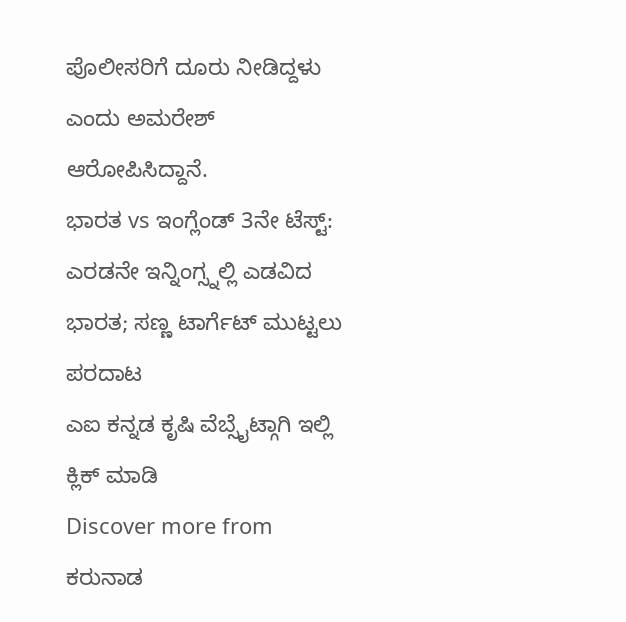ಪೊಲೀಸರಿಗೆ ದೂರು ನೀಡಿದ್ದಳು ಎಂದು ಅಮರೇಶ್ ಆರೋಪಿಸಿದ್ದಾನೆ.
ಭಾರತ vs ಇಂಗ್ಲೆಂಡ್ 3ನೇ ಟೆಸ್ಟ್: ಎರಡನೇ ಇನ್ನಿಂಗ್ಸ್ನಲ್ಲಿ ಎಡವಿದ ಭಾರತ; ಸಣ್ಣ ಟಾರ್ಗೆಟ್ ಮುಟ್ಟಲು ಪರದಾಟ
ಎಐ ಕನ್ನಡ ಕೃಷಿ ವೆಬ್ಸೈಟ್ಗಾಗಿ ಇಲ್ಲಿ ಕ್ಲಿಕ್ ಮಾಡಿ
Discover more from ಕರುನಾಡ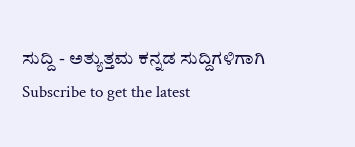ಸುದ್ದಿ - ಅತ್ಯುತ್ತಮ ಕನ್ನಡ ಸುದ್ದಿಗಳಿಗಾಗಿ
Subscribe to get the latest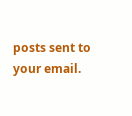posts sent to your email.